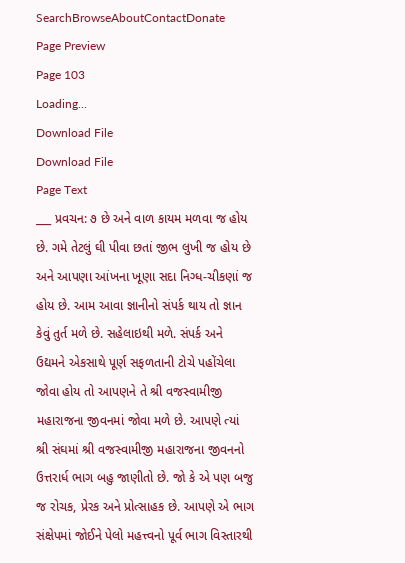SearchBrowseAboutContactDonate
Page Preview
Page 103
Loading...
Download File
Download File
Page Text
___ પ્રવચન: ૭ છે અને વાળ કાયમ મળવા જ હોય છે. ગમે તેટલું ઘી પીવા છતાં જીભ લુખી જ હોય છે અને આપણા આંખના ખૂણા સદા નિગ્ધ-ચીકણાં જ હોય છે. આમ આવા જ્ઞાનીનો સંપર્ક થાય તો જ્ઞાન કેવું તુર્ત મળે છે. સહેલાઇથી મળે. સંપર્ક અને ઉદ્યમને એકસાથે પૂર્ણ સફળતાની ટોચે પહોંચેલા જોવા હોય તો આપણને તે શ્રી વજસ્વામીજી મહારાજના જીવનમાં જોવા મળે છે. આપણે ત્યાં શ્રી સંઘમાં શ્રી વજસ્વામીજી મહારાજના જીવનનો ઉત્તરાર્ધ ભાગ બહુ જાણીતો છે. જો કે એ પણ બજુ જ રોચક, પ્રેરક અને પ્રોત્સાહક છે. આપણે એ ભાગ સંક્ષેપમાં જોઈને પેલો મહત્ત્વનો પૂર્વ ભાગ વિસ્તારથી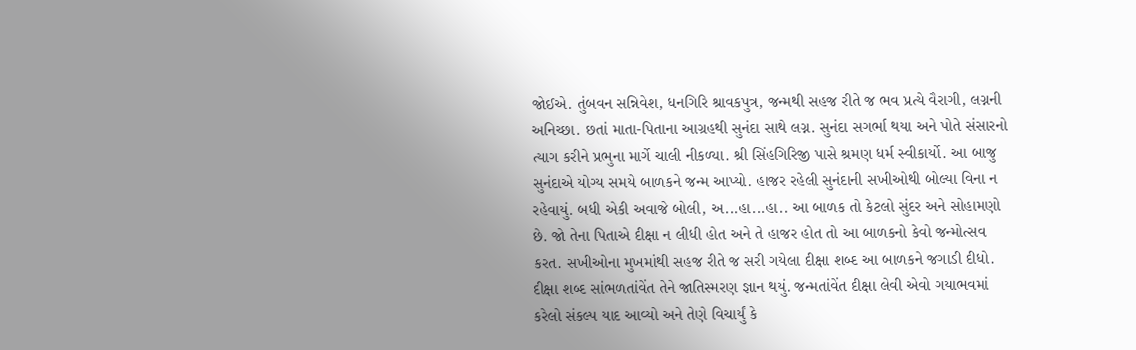જોઈએ. તુંબવન સન્નિવેશ, ધનગિરિ શ્રાવકપુત્ર, જન્મથી સહજ રીતે જ ભવ પ્રત્યે વૈરાગી, લગ્નની અનિચ્છા. છતાં માતા-પિતાના આગ્રહથી સુનંદા સાથે લગ્ન. સુનંદા સગર્ભા થયા અને પોતે સંસારનો ત્યાગ કરીને પ્રભુના માર્ગે ચાલી નીકળ્યા. શ્રી સિંહગિરિજી પાસે શ્રમણ ધર્મ સ્વીકાર્યો. આ બાજુ સુનંદાએ યોગ્ય સમયે બાળકને જન્મ આપ્યો. હાજર રહેલી સુનંદાની સખીઓથી બોલ્યા વિના ન રહેવાયું. બધી એકી અવાજે બોલી, અ...હા...હા.. આ બાળક તો કેટલો સુંદર અને સોહામણો છે. જો તેના પિતાએ દીક્ષા ન લીધી હોત અને તે હાજર હોત તો આ બાળકનો કેવો જન્મોત્સવ કરત. સખીઓના મુખમાંથી સહજ રીતે જ સરી ગયેલા દીક્ષા શબ્દ આ બાળકને જગાડી દીધો. દીક્ષા શબ્દ સાંભળતાંવેંત તેને જાતિસ્મરણ જ્ઞાન થયું. જન્મતાંવેંત દીક્ષા લેવી એવો ગયાભવમાં કરેલો સંકલ્પ યાદ આવ્યો અને તેણે વિચાર્યું કે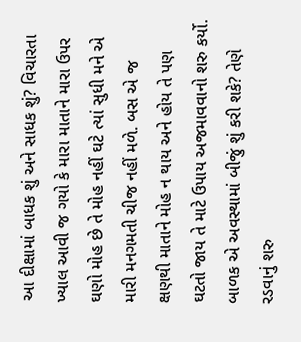આ દીક્ષામાં બાધક શું અને સાધક શું? વિચારતા ખ્યાલ આવી જ ગયો કે મારા માતાને મારા ઉપર ઘણો મોહ છે તે મોહ નહીં ઘટે ત્યાં સુધી મને એ મારી મનગમતી ચીજ નહીં મળે. બસ એ જ ક્ષણથી માતાને મોહ ન થાય અને હોય તે પણ ઘટતો જાય તે માટે ઉપાય અજમાવવાનો શરુ કર્યો. બાળક એ અવસ્થામાં બીજું શું કરી શકે? તેણે રડવાનું શરુ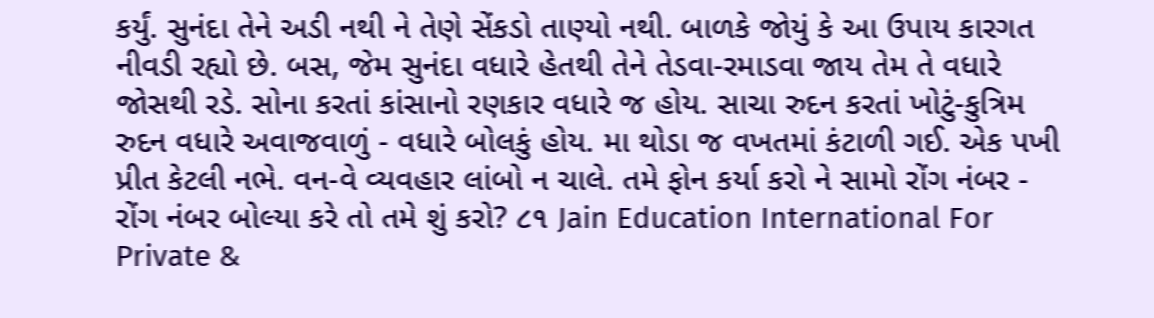કર્યું. સુનંદા તેને અડી નથી ને તેણે સેંકડો તાણ્યો નથી. બાળકે જોયું કે આ ઉપાય કારગત નીવડી રહ્યો છે. બસ, જેમ સુનંદા વધારે હેતથી તેને તેડવા-રમાડવા જાય તેમ તે વધારે જોસથી રડે. સોના કરતાં કાંસાનો રણકાર વધારે જ હોય. સાચા રુદન કરતાં ખોટું-કુત્રિમ રુદન વધારે અવાજવાળું - વધારે બોલકું હોય. મા થોડા જ વખતમાં કંટાળી ગઈ. એક પખી પ્રીત કેટલી નભે. વન-વે વ્યવહાર લાંબો ન ચાલે. તમે ફોન કર્યા કરો ને સામો રોંગ નંબર - રોંગ નંબર બોલ્યા કરે તો તમે શું કરો? ૮૧ Jain Education International For Private &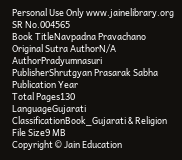Personal Use Only www.jainelibrary.org
SR No.004565
Book TitleNavpadna Pravachano
Original Sutra AuthorN/A
AuthorPradyumnasuri
PublisherShrutgyan Prasarak Sabha
Publication Year
Total Pages130
LanguageGujarati
ClassificationBook_Gujarati & Religion
File Size9 MB
Copyright © Jain Education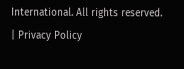International. All rights reserved. | Privacy Policy